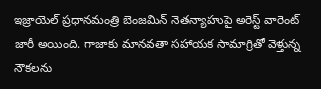ఇజ్రాయెల్ ప్రధానమంత్రి బెంజమిన్ నెతన్యాహుపై అరెస్ట్ వారెంట్ జారీ అయింది. గాజాకు మానవతా సహాయక సామాగ్రితో వెళ్తున్న నౌకలను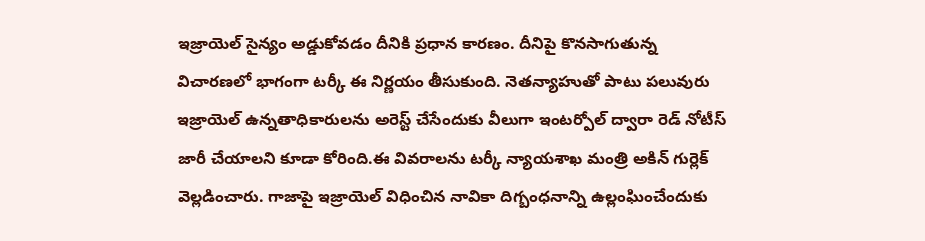ఇజ్రాయెల్ సైన్యం అడ్డుకోవడం దీనికి ప్రధాన కారణం. దీనిపై కొనసాగుతున్న విచారణలో భాగంగా టర్కీ ఈ నిర్ణయం తీసుకుంది. నెతన్యాహుతో పాటు పలువురు ఇజ్రాయెల్ ఉన్నతాధికారులను అరెస్ట్ చేసేందుకు వీలుగా ఇంటర్పోల్ ద్వారా రెడ్ నోటీస్ జారీ చేయాలని కూడా కోరింది.ఈ వివరాలను టర్కీ న్యాయశాఖ మంత్రి అకిన్ గుర్లెక్ వెల్లడించారు. గాజాపై ఇజ్రాయెల్ విధించిన నావికా దిగ్బంధనాన్ని ఉల్లంఘించేందుకు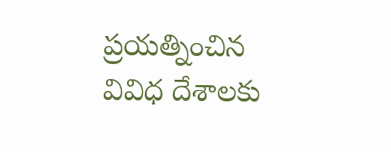ప్రయత్నించిన వివిధ దేశాలకు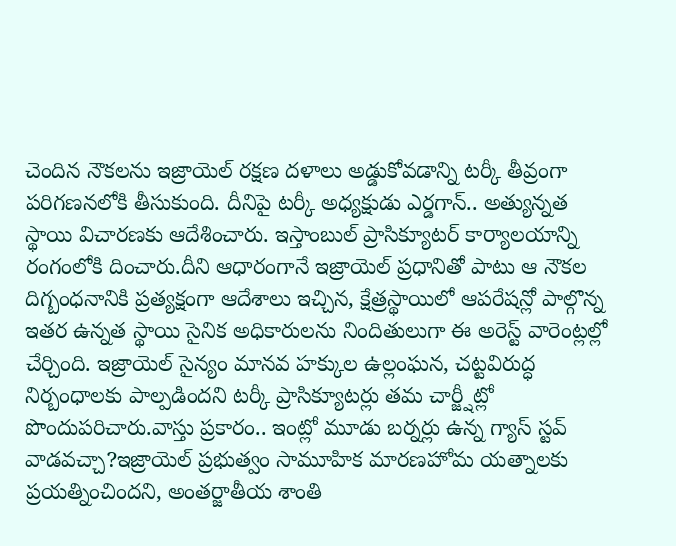చెందిన నౌకలను ఇజ్రాయెల్ రక్షణ దళాలు అడ్డుకోవడాన్ని టర్కీ తీవ్రంగా పరిగణనలోకి తీసుకుంది. దీనిపై టర్కీ అధ్యక్షుడు ఎర్డగాన్.. అత్యున్నత స్థాయి విచారణకు ఆదేశించారు. ఇస్తాంబుల్ ప్రాసిక్యూటర్ కార్యాలయాన్ని రంగంలోకి దించారు.దీని ఆధారంగానే ఇజ్రాయెల్ ప్రధానితో పాటు ఆ నౌకల దిగ్బంధనానికి ప్రత్యక్షంగా ఆదేశాలు ఇచ్చిన, క్షేత్రస్థాయిలో ఆపరేషన్లో పాల్గొన్న ఇతర ఉన్నత స్థాయి సైనిక అధికారులను నిందితులుగా ఈ అరెస్ట్ వారెంట్లల్లో చేర్చింది. ఇజ్రాయెల్ సైన్యం మానవ హక్కుల ఉల్లంఘన, చట్టవిరుద్ధ నిర్బంధాలకు పాల్పడిందని టర్కీ ప్రాసిక్యూటర్లు తమ చార్జ్షీట్లో పొందుపరిచారు.వాస్తు ప్రకారం.. ఇంట్లో మూడు బర్నర్లు ఉన్న గ్యాస్ స్టవ్ వాడవచ్చా?ఇజ్రాయెల్ ప్రభుత్వం సామూహిక మారణహోమ యత్నాలకు ప్రయత్నించిందని, అంతర్జాతీయ శాంతి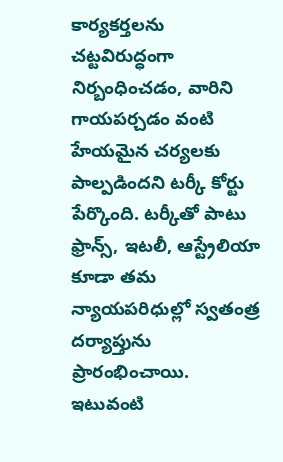కార్యకర్తలను చట్టవిరుద్ధంగా నిర్బంధించడం, వారిని గాయపర్చడం వంటి హేయమైన చర్యలకు పాల్పడిందని టర్కీ కోర్టు పేర్కొంది. టర్కీతో పాటు ఫ్రాన్స్, ఇటలీ, ఆస్ట్రేలియా కూడా తమ న్యాయపరిధుల్లో స్వతంత్ర దర్యాప్తును ప్రారంభించాయి. ఇటువంటి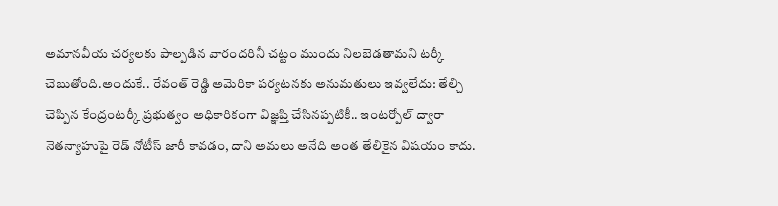అమానవీయ చర్యలకు పాల్పడిన వారందరినీ చట్టం ముందు నిలబెడతామని టర్కీ చెబుతోంది.అందుకే.. రేవంత్ రెడ్డి అమెరికా పర్యటనకు అనుమతులు ఇవ్వలేదు: తేల్చి చెప్పిన కేంద్రంటర్కీ ప్రభుత్వం అధికారికంగా విజ్ఞప్తి చేసినప్పటికీ.. ఇంటర్పోల్ ద్వారా నెతన్యాహుపై రెడ్ నోటీస్ జారీ కావడం, దాని అమలు అనేది అంత తేలికైన విషయం కాదు.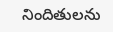నిందితులను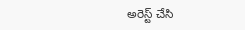అరెస్ట్ చేసి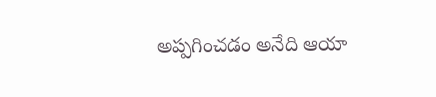అప్పగించడం అనేది ఆయా